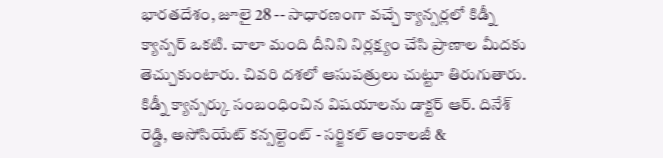భారతదేశం, జూలై 28 -- సాధారణంగా వచ్చే క్యాన్సర్లలో కిడ్నీ క్యాన్సర్ ఒకటి. చాలా మంది దీనిని నిర్లక్ష్యం చేసి ప్రాణాల మీదకు తెచ్చుకుంటారు. చివరి దశలో ఆసుపత్రులు చుట్టూ తిరుగుతారు. కిడ్నీ క్యాన్సర్కు సంబంధించిన విషయాలను డాక్టర్ ఆర్. దినేశ్ రెడ్డి, అసోసియేట్ కన్సల్టెంట్ - సర్జికల్ ఆంకాలజీ &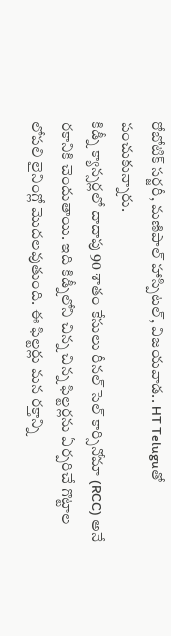రోబోటిక్ సర్జరీ, మణిపాల్ హాస్పిటల్, విజయవాడ.. HT Teluguతో పంచుకున్నారు.
కిడ్నీ క్యాన్సర్లలో దాదాపు 90 శాతం కేసులు రీనల్ సెల్ కార్సినోమా (RCC) అనే రకానికి చెందుతాయి. ఇది కిడ్నీలోని చిన్న చిన్న ఫిల్టర్లను ఏర్పరిచే గొట్టాల లోపలి లైనింగ్లో మొదలవుతుంది. ఈ ఫిల్టర్లు మన రక్తాన్ని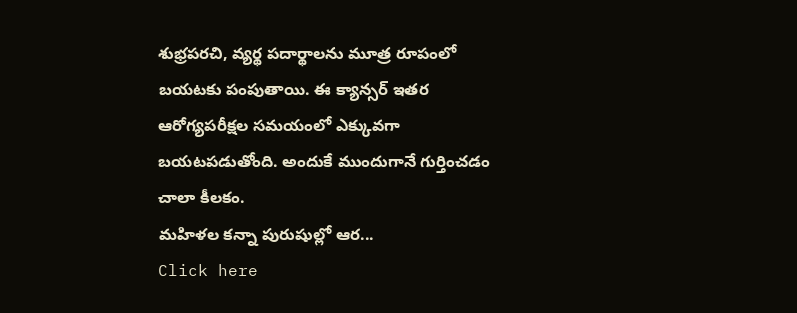శుభ్రపరచి, వ్యర్థ పదార్థాలను మూత్ర రూపంలో బయటకు పంపుతాయి. ఈ క్యాన్సర్ ఇతర ఆరోగ్యపరీక్షల సమయంలో ఎక్కువగా బయటపడుతోంది. అందుకే ముందుగానే గుర్తించడం చాలా కీలకం.
మహిళల కన్నా పురుషుల్లో ఆర...
Click here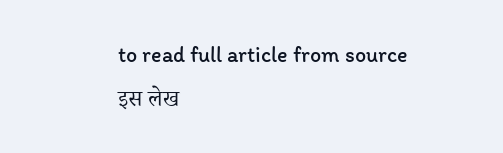to read full article from source
इस लेख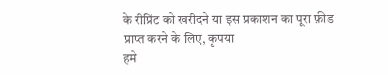के रीप्रिंट को खरीदने या इस प्रकाशन का पूरा फ़ीड प्राप्त करने के लिए, कृपया
हमे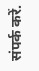संपर्क करें.